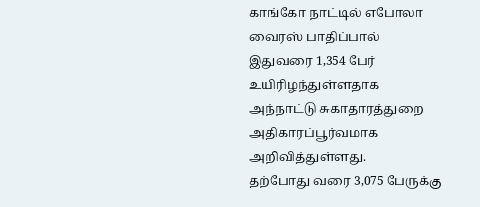காங்கோ நாட்டில் எபோலா வைரஸ் பாதிப்பால் இதுவரை 1,354 பேர் உயிரிழந்துள்ளதாக அந்நாட்டு சுகாதாரத்துறை அதிகாரப்பூர்வமாக அறிவித்துள்ளது.
தற்போது வரை 3,075 பேருக்கு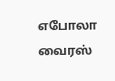எபோலா வைரஸ்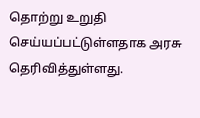தொற்று உறுதி செய்யப்பட்டுள்ளதாக அரசு தெரிவித்துள்ளது.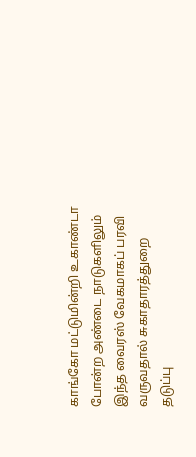காங்கோ மட்டுமின்றி உகாண்டா போன்ற அண்டை நாடுகளிலும் இந்த வைரஸ் வேகமாகப் பரவி வருவதால் சுகாதாரத்துறை தடுப்பு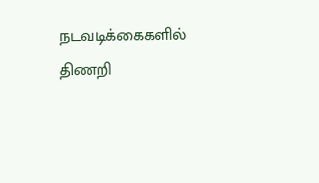நடவடிக்கைகளில் திணறி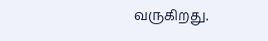வருகிறது.